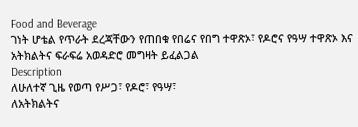Food and Beverage
ገነት ሆቴል የጥራት ደረጃቸውን የጠበቁ የበሬና የበግ ተዋጽኦ፣ የዶሮና የዓሣ ተዋጽኦ እና አትክልትና ፍራፍሬ አወዳድሮ መግዛት ይፈልጋል
Description
ለሁለተኛ ጊዜ የወጣ የሥጋ፣ የዶሮ፣ የዓሣ፣
ለአትክልትና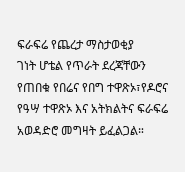ፍራፍሬ የጨረታ ማስታወቂያ
ገነት ሆቴል የጥራት ደረጃቸውን የጠበቁ የበሬና የበግ ተዋጽኦ፣የዶሮና የዓሣ ተዋጽኦ እና አትክልትና ፍራፍሬ አወዳድሮ መግዛት ይፈልጋል።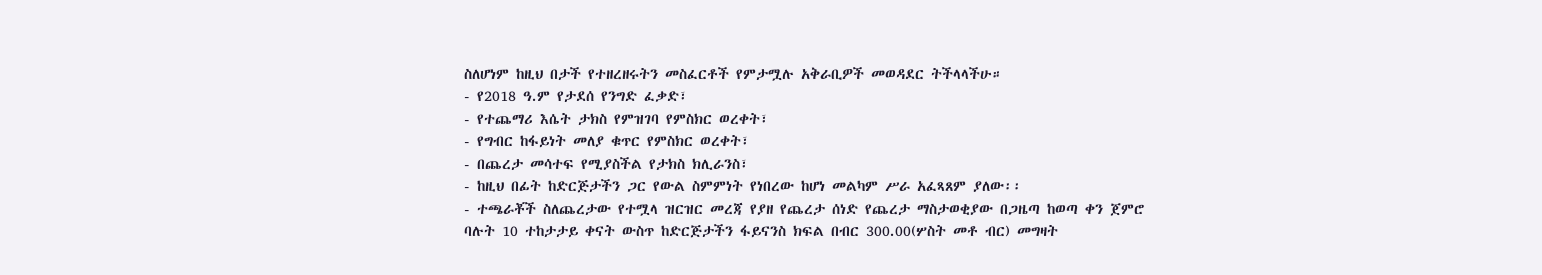ስለሆነም ከዚህ በታች የተዘረዘሩትን መስፈርቶች የምታሟሉ አቅራቢዎች መወዳደር ትችላላችሁ።
- የ2018 ዓ.ም የታደሰ የንግድ ፈቃድ፣
- የተጨማሪ እሴት ታክስ የምዝገባ የምስክር ወረቀት፣
- የግብር ከፋይነት መለያ ቁጥር የምስክር ወረቀት፣
- በጨረታ መሳተፍ የሚያስችል የታክስ ክሊራንስ፣
- ከዚህ በፊት ከድርጅታችን ጋር የውል ስምምነት የነበረው ከሆነ መልካም ሥራ አፈጻጸም ያለው፡፡
- ተጫራቾች ስለጨረታው የተሟላ ዝርዝር መረጃ የያዘ የጨረታ ሰነድ የጨረታ ማስታወቂያው በጋዜጣ ከወጣ ቀን ጀምሮ ባሉት 10 ተከታታይ ቀናት ውስጥ ከድርጅታችን ፋይናንስ ክፍል በብር 300.00(ሦስት መቶ ብር) መግዛት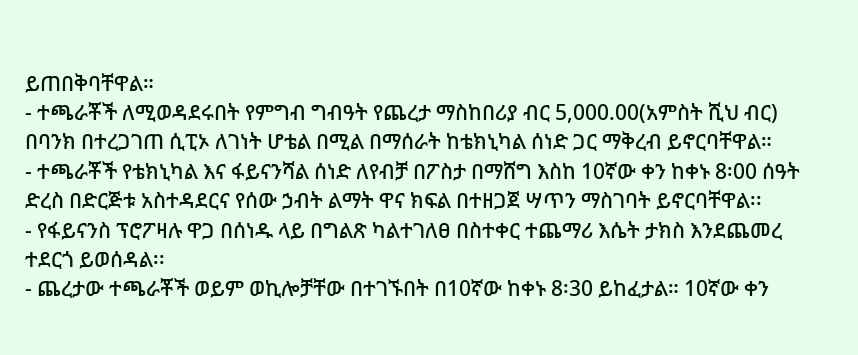ይጠበቅባቸዋል።
- ተጫራቾች ለሚወዳደሩበት የምግብ ግብዓት የጨረታ ማስከበሪያ ብር 5,000.00(አምስት ሺህ ብር) በባንክ በተረጋገጠ ሲፒኦ ለገነት ሆቴል በሚል በማሰራት ከቴክኒካል ሰነድ ጋር ማቅረብ ይኖርባቸዋል።
- ተጫራቾች የቴክኒካል እና ፋይናንሻል ሰነድ ለየብቻ በፖስታ በማሸግ እስከ 10ኛው ቀን ከቀኑ 8፡00 ሰዓት ድረስ በድርጅቱ አስተዳደርና የሰው ኃብት ልማት ዋና ክፍል በተዘጋጀ ሣጥን ማስገባት ይኖርባቸዋል፡፡
- የፋይናንስ ፕሮፖዛሉ ዋጋ በሰነዱ ላይ በግልጽ ካልተገለፀ በስተቀር ተጨማሪ እሴት ታክስ እንደጨመረ ተደርጎ ይወሰዳል፡፡
- ጨረታው ተጫራቾች ወይም ወኪሎቻቸው በተገኙበት በ10ኛው ከቀኑ 8፡30 ይከፈታል። 10ኛው ቀን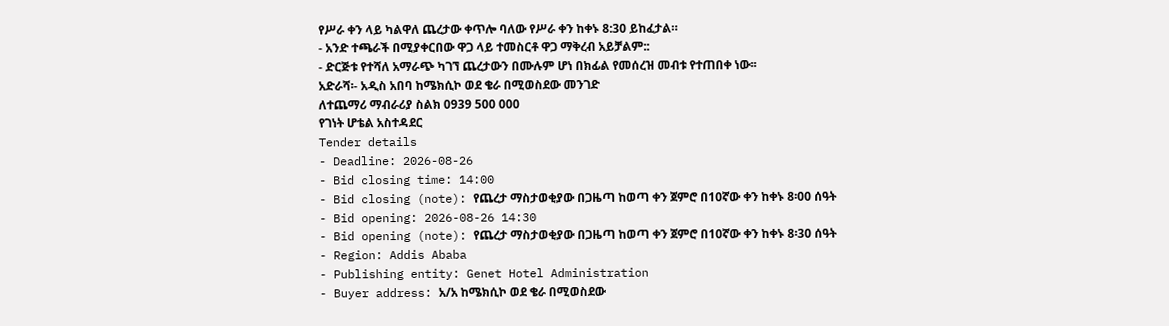የሥራ ቀን ላይ ካልዋለ ጨረታው ቀጥሎ ባለው የሥራ ቀን ከቀኑ 8:30 ይከፈታል።
- አንድ ተጫራች በሚያቀርበው ዋጋ ላይ ተመስርቶ ዋጋ ማቅረብ አይቻልም::
- ድርጅቱ የተሻለ አማራጭ ካገኘ ጨረታውን በሙሉም ሆነ በክፊል የመሰረዝ መብቱ የተጠበቀ ነው፡፡
አድራሻ፡- አዲስ አበባ ከሜክሲኮ ወደ ቄራ በሚወስደው መንገድ
ለተጨማሪ ማብራሪያ ስልክ 0939 500 000
የገነት ሆቴል አስተዳደር
Tender details
- Deadline: 2026-08-26
- Bid closing time: 14:00
- Bid closing (note): የጨረታ ማስታወቂያው በጋዜጣ ከወጣ ቀን ጀምሮ በ10ኛው ቀን ከቀኑ 8፡00 ሰዓት
- Bid opening: 2026-08-26 14:30
- Bid opening (note): የጨረታ ማስታወቂያው በጋዜጣ ከወጣ ቀን ጀምሮ በ10ኛው ቀን ከቀኑ 8፡30 ሰዓት
- Region: Addis Ababa
- Publishing entity: Genet Hotel Administration
- Buyer address: አ/አ ከሜክሲኮ ወደ ቄራ በሚወስደው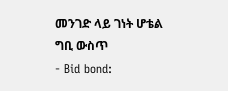መንገድ ላይ ገነት ሆቴል ግቢ ውስጥ
- Bid bond: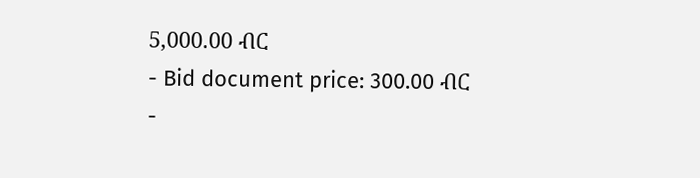5,000.00 ብር
- Bid document price: 300.00 ብር
-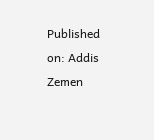Published on: Addis Zemen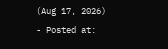(Aug 17, 2026)
- Posted at: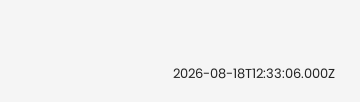2026-08-18T12:33:06.000Z